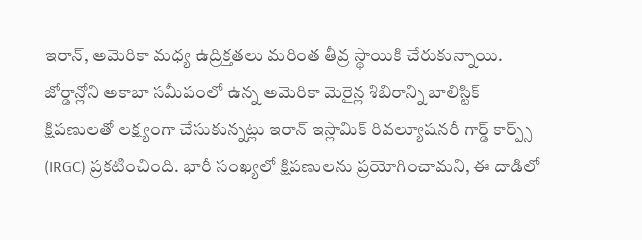ఇరాన్, అమెరికా మధ్య ఉద్రిక్తతలు మరింత తీవ్ర స్థాయికి చేరుకున్నాయి. జోర్డాన్లోని అకాబా సమీపంలో ఉన్న అమెరికా మెరైన్ల శిబిరాన్ని బాలిస్టిక్ క్షిపణులతో లక్ష్యంగా చేసుకున్నట్లు ఇరాన్ ఇస్లామిక్ రివల్యూషనరీ గార్డ్ కార్ప్స్ (IRGC) ప్రకటించింది. భారీ సంఖ్యలో క్షిపణులను ప్రయోగించామని, ఈ దాడిలో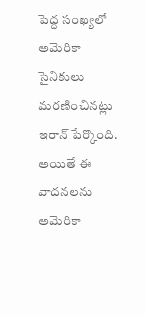పెద్ద సంఖ్యలో అమెరికా సైనికులు మరణించినట్లు ఇరాన్ పేర్కొంది. అయితే ఈ వాదనలను అమెరికా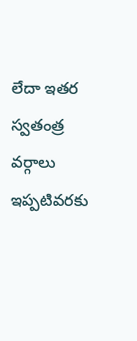లేదా ఇతర స్వతంత్ర వర్గాలు ఇప్పటివరకు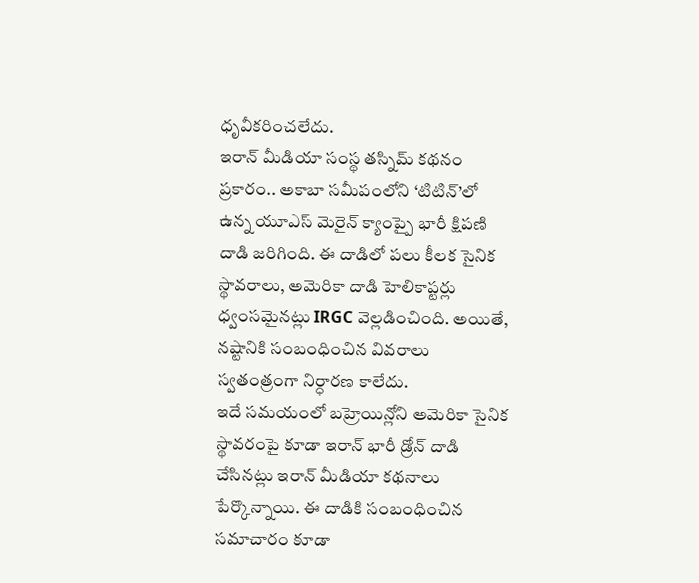ధృవీకరించలేదు.
ఇరాన్ మీడియా సంస్థ తస్నిమ్ కథనం ప్రకారం.. అకాబా సమీపంలోని ‘టిటిన్’లో ఉన్న యూఎస్ మెరైన్ క్యాంప్పై భారీ క్షిపణి దాడి జరిగింది. ఈ దాడిలో పలు కీలక సైనిక స్థావరాలు, అమెరికా దాడి హెలికాప్టర్లు ధ్వంసమైనట్లు IRGC వెల్లడించింది. అయితే, నష్టానికి సంబంధించిన వివరాలు స్వతంత్రంగా నిర్ధారణ కాలేదు.
ఇదే సమయంలో బహ్రెయిన్లోని అమెరికా సైనిక స్థావరంపై కూడా ఇరాన్ భారీ డ్రోన్ దాడి చేసినట్లు ఇరాన్ మీడియా కథనాలు పేర్కొన్నాయి. ఈ దాడికి సంబంధించిన సమాచారం కూడా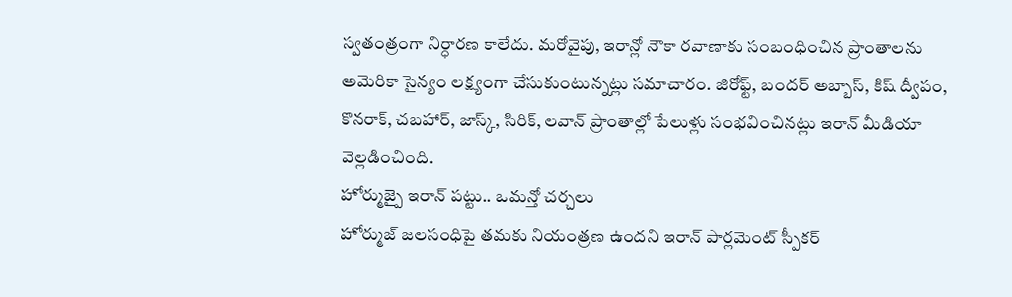స్వతంత్రంగా నిర్ధారణ కాలేదు. మరోవైపు, ఇరాన్లో నౌకా రవాణాకు సంబంధించిన ప్రాంతాలను అమెరికా సైన్యం లక్ష్యంగా చేసుకుంటున్నట్లు సమాచారం. జిరోఫ్ట్, బందర్ అబ్బాస్, కిష్ ద్వీపం, కొనరాక్, చబహార్, జాస్క్, సిరిక్, లవాన్ ప్రాంతాల్లో పేలుళ్లు సంభవించినట్లు ఇరాన్ మీడియా వెల్లడించింది.
హోర్ముజ్పై ఇరాన్ పట్టు.. ఒమన్తో చర్చలు
హోర్ముజ్ జలసంధిపై తమకు నియంత్రణ ఉందని ఇరాన్ పార్లమెంట్ స్పీకర్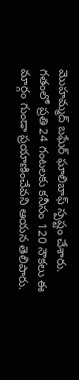మొహమ్మద్ బఘేర్ ఘాలిబాఫ్ స్పష్టం చేశారు. గతంలో ప్రతి 24 గంటలకు కనీసం 120 నౌకలు ఈ మార్గం గుండా ప్రయాణించేవని ఆయన తెలిపారు.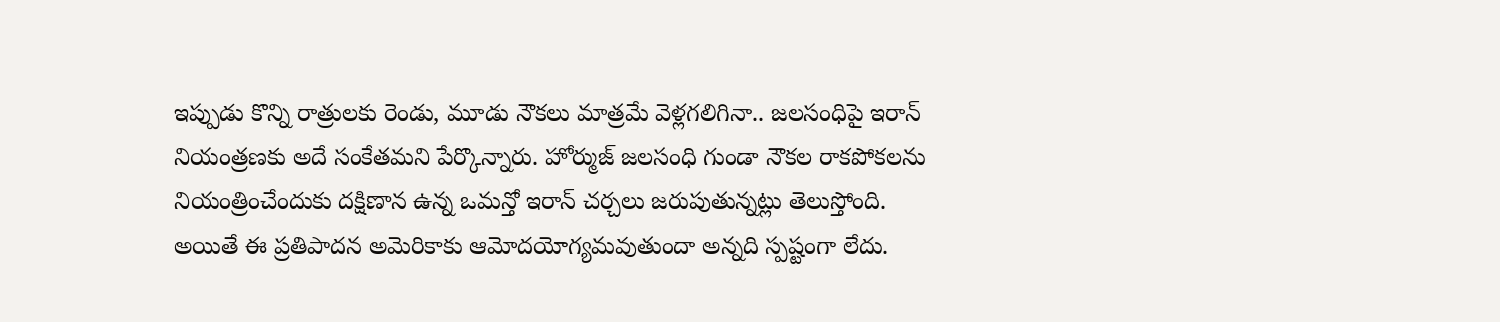ఇప్పుడు కొన్ని రాత్రులకు రెండు, మూడు నౌకలు మాత్రమే వెళ్లగలిగినా.. జలసంధిపై ఇరాన్ నియంత్రణకు అదే సంకేతమని పేర్కొన్నారు. హోర్ముజ్ జలసంధి గుండా నౌకల రాకపోకలను నియంత్రించేందుకు దక్షిణాన ఉన్న ఒమన్తో ఇరాన్ చర్చలు జరుపుతున్నట్లు తెలుస్తోంది. అయితే ఈ ప్రతిపాదన అమెరికాకు ఆమోదయోగ్యమవుతుందా అన్నది స్పష్టంగా లేదు.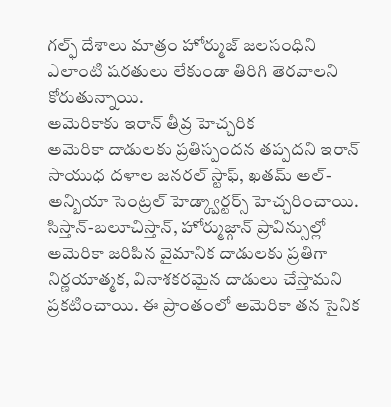గల్ఫ్ దేశాలు మాత్రం హోర్ముజ్ జలసంధిని ఎలాంటి షరతులు లేకుండా తిరిగి తెరవాలని కోరుతున్నాయి.
అమెరికాకు ఇరాన్ తీవ్ర హెచ్చరిక
అమెరికా దాడులకు ప్రతిస్పందన తప్పదని ఇరాన్ సాయుధ దళాల జనరల్ స్టాఫ్, ఖతమ్ అల్-అన్బియా సెంట్రల్ హెడ్క్వార్టర్స్ హెచ్చరించాయి. సిస్తాన్-బలూచిస్తాన్, హోర్ముజ్గాన్ ప్రావిన్సుల్లో అమెరికా జరిపిన వైమానిక దాడులకు ప్రతిగా నిర్ణయాత్మక, వినాశకరమైన దాడులు చేస్తామని ప్రకటించాయి. ఈ ప్రాంతంలో అమెరికా తన సైనిక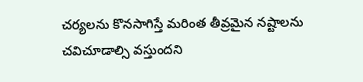చర్యలను కొనసాగిస్తే మరింత తీవ్రమైన నష్టాలను చవిచూడాల్సి వస్తుందని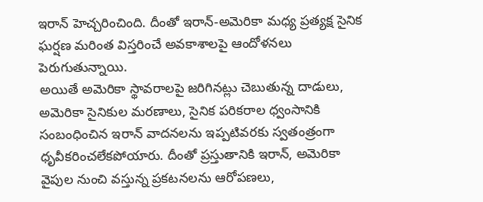ఇరాన్ హెచ్చరించింది. దీంతో ఇరాన్-అమెరికా మధ్య ప్రత్యక్ష సైనిక ఘర్షణ మరింత విస్తరించే అవకాశాలపై ఆందోళనలు పెరుగుతున్నాయి.
అయితే అమెరికా స్థావరాలపై జరిగినట్లు చెబుతున్న దాడులు, అమెరికా సైనికుల మరణాలు, సైనిక పరికరాల ధ్వంసానికి సంబంధించిన ఇరాన్ వాదనలను ఇప్పటివరకు స్వతంత్రంగా ధృవీకరించలేకపోయారు. దీంతో ప్రస్తుతానికి ఇరాన్, అమెరికా వైపుల నుంచి వస్తున్న ప్రకటనలను ఆరోపణలు,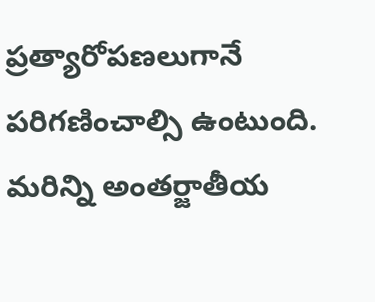ప్రత్యారోపణలుగానే పరిగణించాల్సి ఉంటుంది.
మరిన్ని అంతర్జాతీయ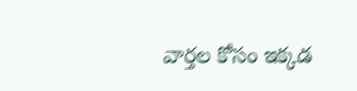వార్తల కోసం ఇక్కడ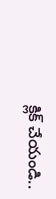క్లిక్ చేయండి..